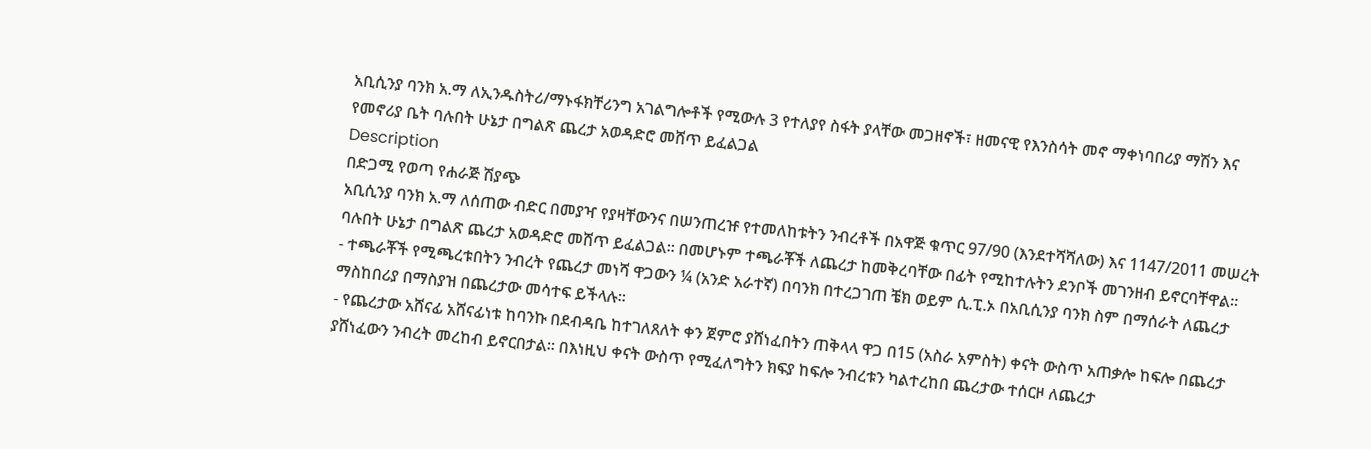አቢሲንያ ባንክ አ.ማ ለኢንዱስትሪ/ማኑፋክቸሪንግ አገልግሎቶች የሚውሉ 3 የተለያየ ስፋት ያላቸው መጋዘኖች፣ ዘመናዊ የእንስሳት መኖ ማቀነባበሪያ ማሽን እና የመኖሪያ ቤት ባሉበት ሁኔታ በግልጽ ጨረታ አወዳድሮ መሸጥ ይፈልጋል
Description
በድጋሚ የወጣ የሐራጅ ሽያጭ
አቢሲንያ ባንክ አ.ማ ለሰጠው ብድር በመያዣ የያዛቸውንና በሠንጠረዡ የተመለከቱትን ንብረቶች በአዋጅ ቁጥር 97/90 (እንደተሻሻለው) እና 1147/2011 መሠረት ባሉበት ሁኔታ በግልጽ ጨረታ አወዳድሮ መሸጥ ይፈልጋል። በመሆኑም ተጫራቾች ለጨረታ ከመቅረባቸው በፊት የሚከተሉትን ደንቦች መገንዘብ ይኖርባቸዋል።
- ተጫራቾች የሚጫረቱበትን ንብረት የጨረታ መነሻ ዋጋውን ¼ (አንድ አራተኛ) በባንክ በተረጋገጠ ቼክ ወይም ሲ.ፒ.ኦ በአቢሲንያ ባንክ ስም በማሰራት ለጨረታ ማስከበሪያ በማስያዝ በጨረታው መሳተፍ ይችላሉ።
- የጨረታው አሸናፊ አሸናፊነቱ ከባንኩ በደብዳቤ ከተገለጸለት ቀን ጀምሮ ያሸነፈበትን ጠቅላላ ዋጋ በ15 (አስራ አምስት) ቀናት ውስጥ አጠቃሎ ከፍሎ በጨረታ ያሸነፈውን ንብረት መረከብ ይኖርበታል። በእነዚህ ቀናት ውስጥ የሚፈለግትን ክፍያ ከፍሎ ንብረቱን ካልተረከበ ጨረታው ተሰርዞ ለጨረታ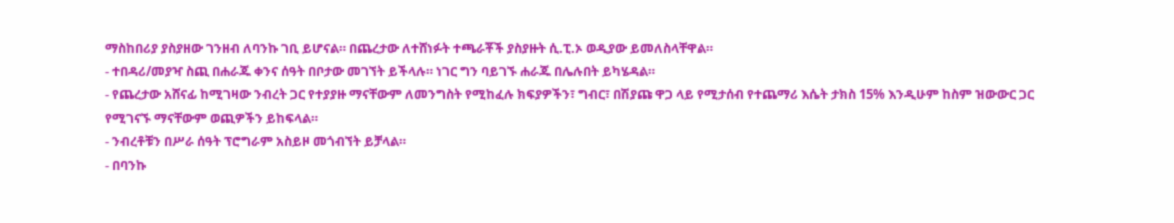ማስከበሪያ ያስያዘው ገንዘብ ለባንኩ ገቢ ይሆናል። በጨረታው ለተሸነፉት ተጫራቾች ያስያዙት ሲ.ፒ.ኦ ወዲያው ይመለስላቸዋል።
- ተበዳሪ/መያዣ ስጪ በሐራጁ ቀንና ሰዓት በቦታው መገኘት ይችላሉ። ነገር ግን ባይገኙ ሐራጁ በሌሉበት ይካሄዳል።
- የጨረታው አሸናፊ ከሚገዛው ንብረት ጋር የተያያዙ ማናቸውም ለመንግስት የሚከፈሉ ክፍያዎችን፣ ግብር፣ በሽያጩ ዋጋ ላይ የሚታሰብ የተጨማሪ እሴት ታክስ 15% እንዲሁም ከስም ዝውውር ጋር የሚገናኙ ማናቸውም ወጪዎችን ይከፍላል።
- ንብረቶቹን በሥራ ሰዓት ፕሮግራም አስይዞ መጎብኘት ይቻላል።
- በባንኩ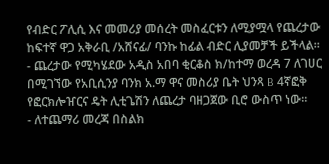የብድር ፖሊሲ እና መመሪያ መሰረት መስፈርቱን ለሚያሟላ የጨረታው ከፍተኛ ዋጋ አቅራቢ /አሸናፊ/ ባንኩ ከፊል ብድር ሊያመቻች ይችላል።
- ጨረታው የሚካሄደው አዲስ አበባ ቂርቆስ ክ/ከተማ ወረዳ 7 ለገሀር በሚገኘው የአቢሲንያ ባንክ አ.ማ ዋና መስሪያ ቤት ህንጻ B 4ኛፎቅ የፎርክሎዠርና ዴት ሊቲጌሽን ለጨረታ ባዘጋጀው ቢሮ ውስጥ ነው።
- ለተጨማሪ መረጃ በስልክ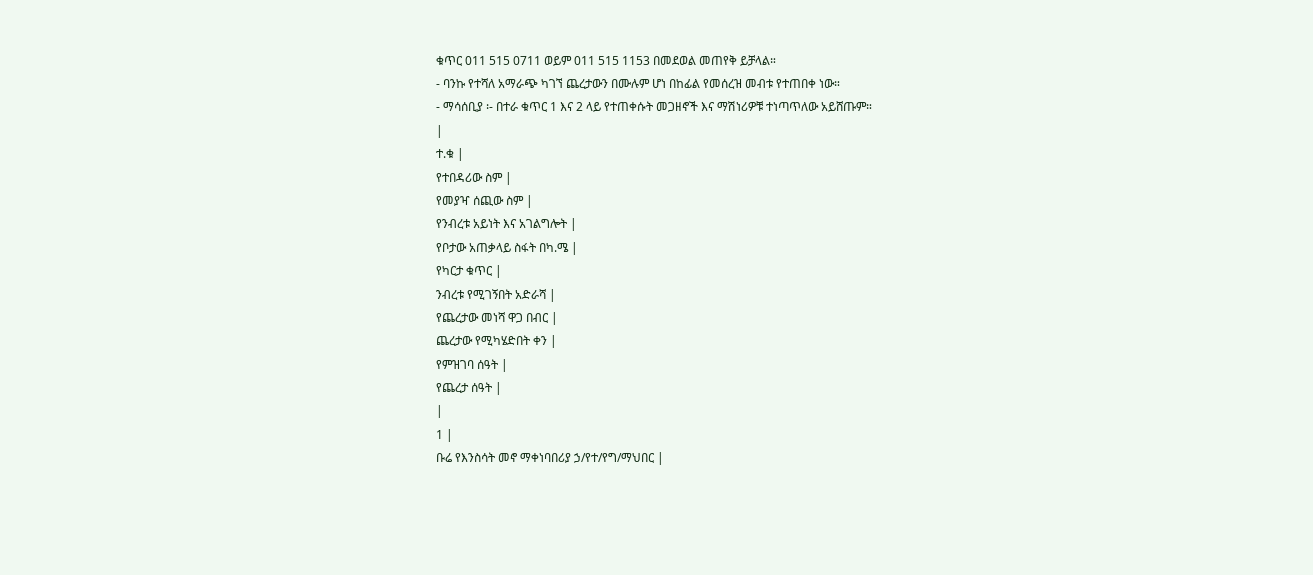ቁጥር 011 515 0711 ወይም 011 515 1153 በመደወል መጠየቅ ይቻላል።
- ባንኩ የተሻለ አማራጭ ካገኘ ጨረታውን በሙሉም ሆነ በከፊል የመሰረዝ መብቱ የተጠበቀ ነው።
- ማሳሰቢያ ፡- በተራ ቁጥር 1 እና 2 ላይ የተጠቀሱት መጋዘኖች እና ማሽነሪዎቹ ተነጣጥለው አይሸጡም።
|
ተ.ቁ |
የተበዳሪው ስም |
የመያዣ ሰጪው ስም |
የንብረቱ አይነት እና አገልግሎት |
የቦታው አጠቃላይ ስፋት በካ.ሜ |
የካርታ ቁጥር |
ንብረቱ የሚገኝበት አድራሻ |
የጨረታው መነሻ ዋጋ በብር |
ጨረታው የሚካሄድበት ቀን |
የምዝገባ ሰዓት |
የጨረታ ሰዓት |
|
1 |
ቡሬ የእንስሳት መኖ ማቀነባበሪያ ኃ/የተ/የግ/ማህበር |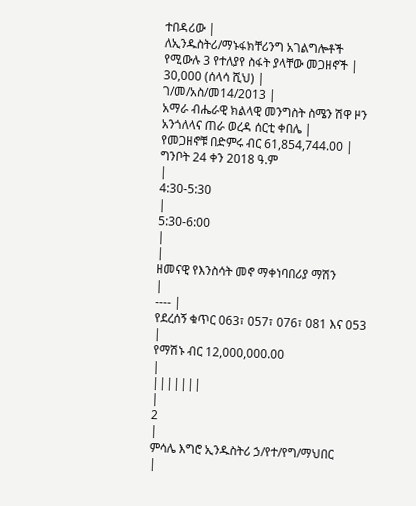ተበዳሪው |
ለኢንዱስትሪ/ማኑፋክቸሪንግ አገልግሎቶች የሚውሉ 3 የተለያየ ስፋት ያላቸው መጋዘኖች |
30,000 (ሰላሳ ሺህ) |
ገ/መ/አስ/መ14/2013 |
አማራ ብሔራዊ ክልላዊ መንግስት ስሜን ሽዋ ዞን አንጎለላና ጠራ ወረዳ ሰርቲ ቀበሌ |
የመጋዘኖቹ በድምሩ ብር 61,854,744.00 |
ግንቦት 24 ቀን 2018 ዓ.ም
|
4:30-5:30
|
5:30-6:00
|
|
ዘመናዊ የእንስሳት መኖ ማቀነባበሪያ ማሽን
|
---- |
የደረሰኝ ቁጥር 063፣ 057፣ 076፣ 081 እና 053
|
የማሽኑ ብር 12,000,000.00
|
|||||||
|
2
|
ምሳሌ እግሮ ኢንዱስትሪ ኃ/የተ/የግ/ማህበር
|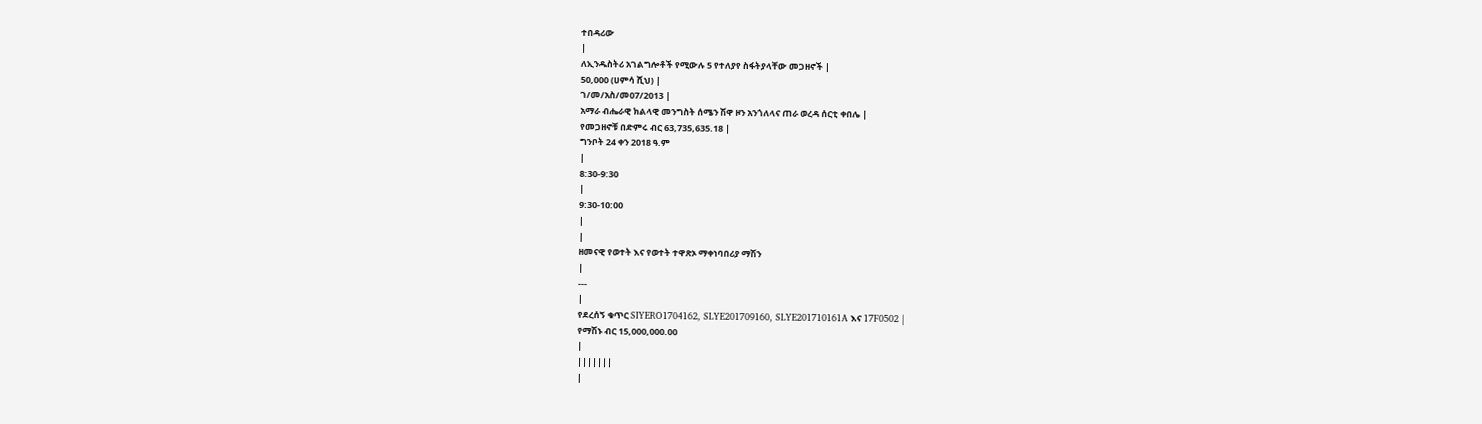ተበዳሪው
|
ለኢንዱስትሪ አገልግሎቶች የሚውሉ 5 የተለያየ ስፋትያላቸው መጋዘኖች |
50,000 (ሀምሳ ሺህ) |
ገ/መ/አስ/መ07/2013 |
አማራ ብሔራዊ ክልላዊ መንግስት ሰሜን ሽዋ ዞን አንጎለላና ጠራ ወረዳ ሰርቲ ቀበሌ |
የመጋዘኖቹ በድምሩ ብር 63,735,635.18 |
ግንቦት 24 ቀን 2018 ዓ.ም
|
8:30-9:30
|
9:30-10:00
|
|
ዘመናዊ የወተት እና የወተት ተዋጽኦ ማቀነባበሪያ ማሽን
|
---
|
የደረሰኝ ቁጥር SIYERO1704162, SLYE201709160, SLYE201710161A እና 17F0502 |
የማሽኑ ብር 15,000,000.00
|
|||||||
|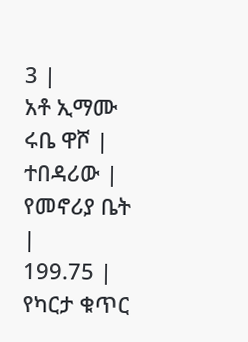3 |
አቶ ኢማሙ ሩቤ ዋሾ |
ተበዳሪው |
የመኖሪያ ቤት |
199.75 |
የካርታ ቁጥር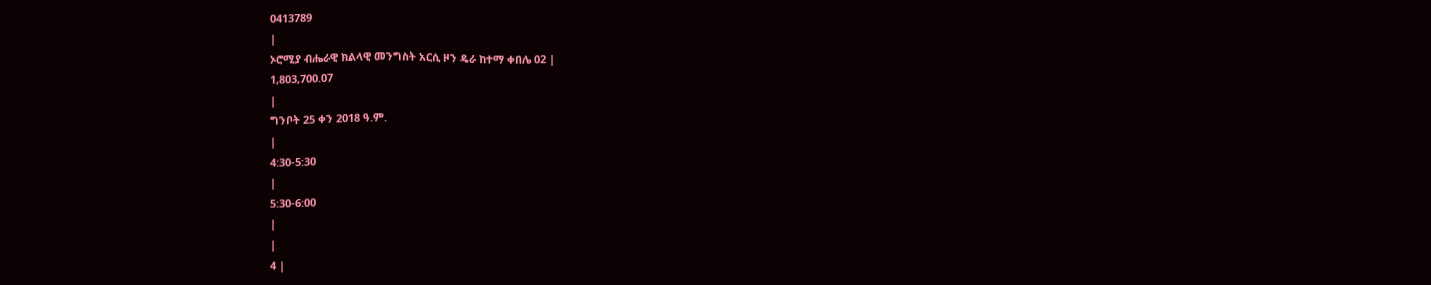0413789
|
ኦሮሚያ ብሔራዊ ክልላዊ መንግስት አርሲ ዞን ዴራ ከተማ ቀበሌ 02 |
1,803,700.07
|
ግንቦት 25 ቀን 2018 ዓ.ም.
|
4:30-5:30
|
5:30-6:00
|
|
4 |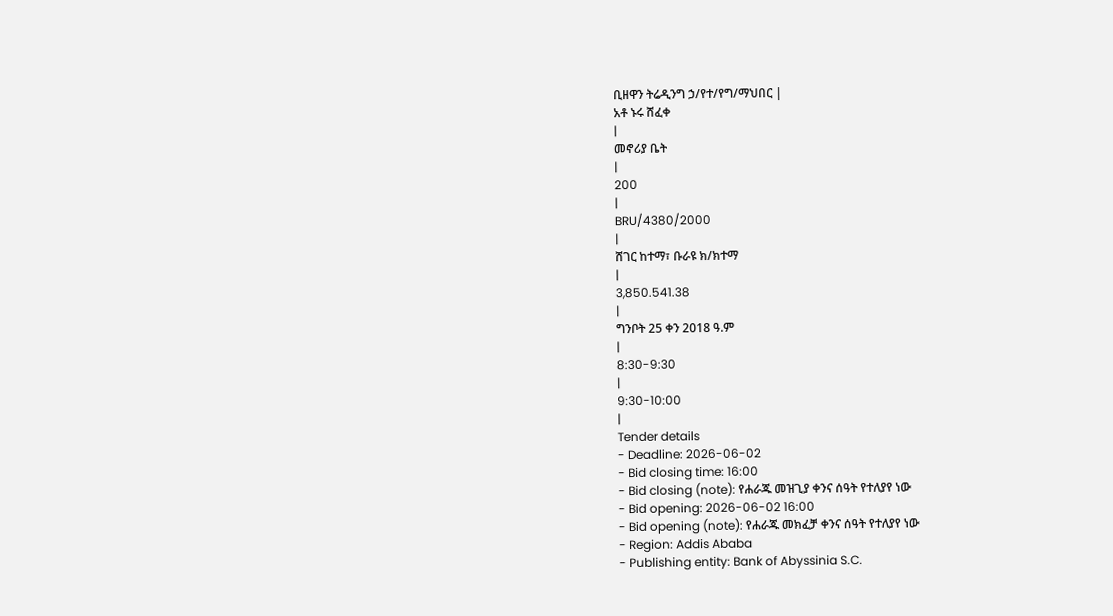ቢዘዋን ትሬዲንግ ኃ/የተ/የግ/ማህበር |
አቶ ኑሩ ሸፈቀ
|
መኖሪያ ቤት
|
200
|
BRU/4380/2000
|
ሸገር ከተማ፣ ቡራዩ ክ/ክተማ
|
3,850.541.38
|
ግንቦት 25 ቀን 2018 ዓ.ም
|
8:30-9:30
|
9:30-10:00
|
Tender details
- Deadline: 2026-06-02
- Bid closing time: 16:00
- Bid closing (note): የሐራጁ መዝጊያ ቀንና ሰዓት የተለያየ ነው
- Bid opening: 2026-06-02 16:00
- Bid opening (note): የሐራጁ መክፈቻ ቀንና ሰዓት የተለያየ ነው
- Region: Addis Ababa
- Publishing entity: Bank of Abyssinia S.C.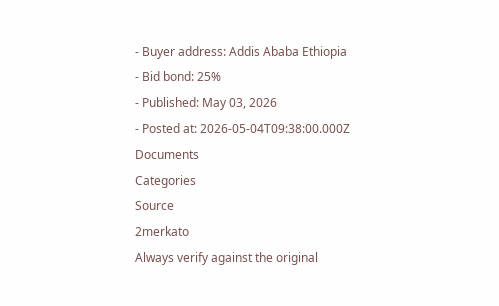- Buyer address: Addis Ababa Ethiopia
- Bid bond: 25%
- Published: May 03, 2026
- Posted at: 2026-05-04T09:38:00.000Z
Documents
Categories
Source
2merkato
Always verify against the original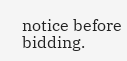notice before bidding.